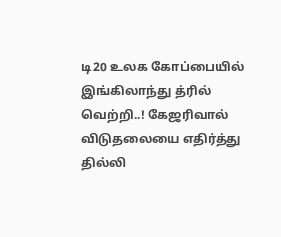டி20 உலக கோப்பையில் இங்கிலாந்து த்ரில் வெற்றி..! கேஜரிவால் விடுதலையை எதிர்த்து தில்லி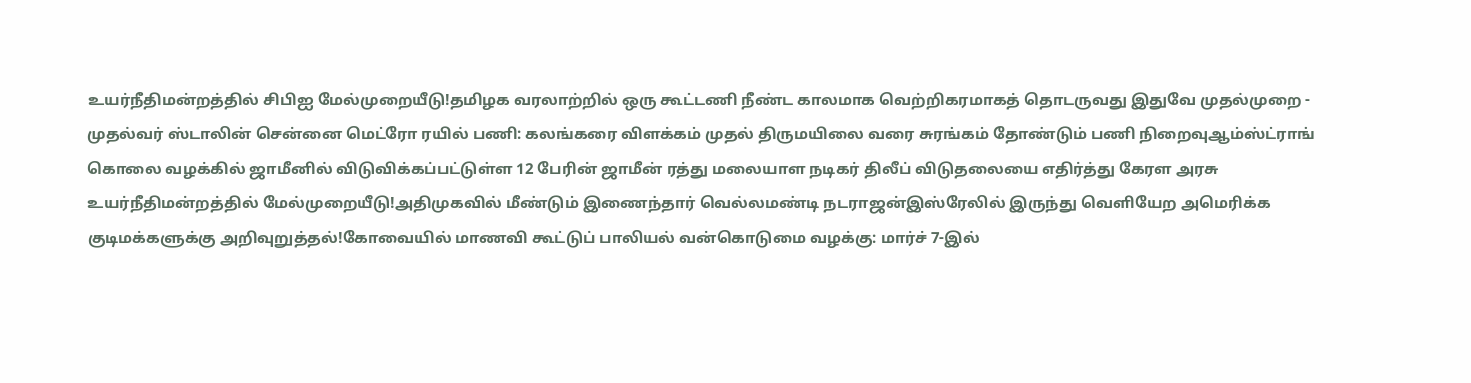உயர்நீதிமன்றத்தில் சிபிஐ மேல்முறையீடு!தமிழக வரலாற்றில் ஒரு கூட்டணி நீண்ட காலமாக வெற்றிகரமாகத் தொடருவது இதுவே முதல்முறை - முதல்வர் ஸ்டாலின் சென்னை மெட்ரோ ரயில் பணி: கலங்கரை விளக்கம் முதல் திருமயிலை வரை சுரங்கம் தோண்டும் பணி நிறைவுஆம்ஸ்ட்ராங் கொலை வழக்கில் ஜாமீனில் விடுவிக்கப்பட்டுள்ள 12 பேரின் ஜாமீன் ரத்து மலையாள நடிகர் திலீப் விடுதலையை எதிர்த்து கேரள அரசு உயர்நீதிமன்றத்தில் மேல்முறையீடு!அதிமுகவில் மீண்டும் இணைந்தார் வெல்லமண்டி நடராஜன்இஸ்ரேலில் இருந்து வெளியேற அமெரிக்க குடிமக்களுக்கு அறிவுறுத்தல்!கோவையில் மாணவி கூட்டுப் பாலியல் வன்கொடுமை வழக்கு: மார்ச் 7-இல்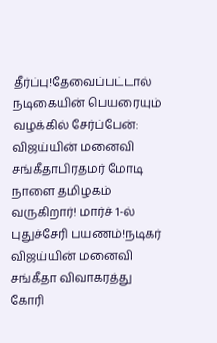தீர்ப்பு!தேவைப்பட்டால் நடிகையின் பெயரையும் வழக்கில் சேர்ப்பேன்: விஜய்யின் மனைவி சங்கீதாபிரதமர் மோடி நாளை தமிழகம் வருகிறார்! மார்ச் 1-ல் புதுச்சேரி பயணம்!நடிகர் விஜய்யின் மனைவி சங்கீதா விவாகரத்து கோரி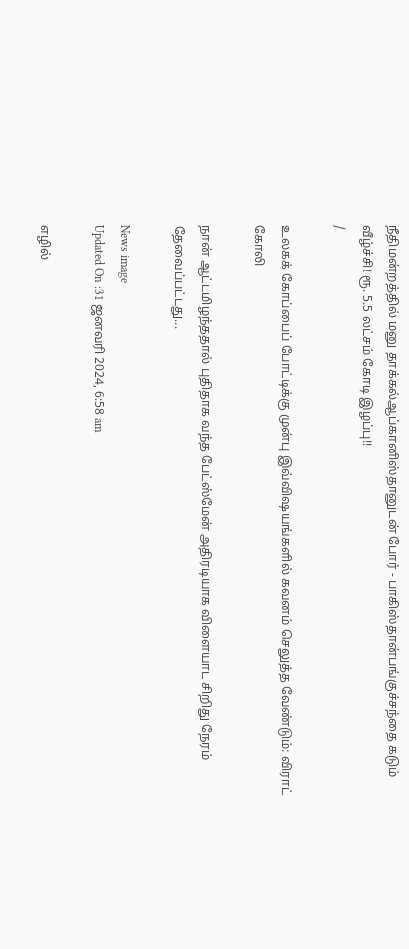நீதிமன்றத்தில் மனு தாக்கல்ஆப்கானிஸ்தானுடன் போர் - பாகிஸ்தான்பங்குச்சந்தை கடும் வீழ்ச்சி! ரூ. 5.5 லட்சம் கோடி இழப்பு!!
/

உலகக் கோப்பைப் போட்டிக்கு முன்பு இவ்விஷயங்களில் கவனம் செலுத்த வேண்டும்: விராட் கோலி

நான் ஆட்டமிழந்ததால் புதிதாக வந்த பேட்ஸ்மேன் அதிரடியாக விளையாட சிறிது நேரம் தேவைப்பட்டது...

News image
Updated On :31 ஜனவரி 2024, 6:58 am

எழில்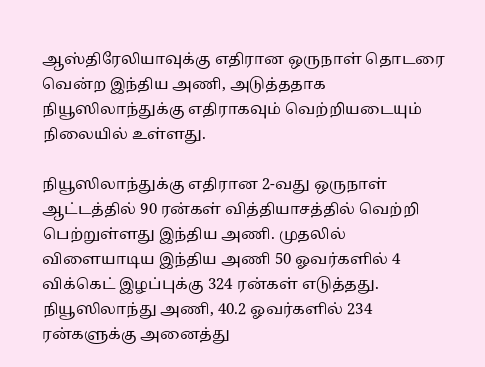ஆஸ்திரேலியாவுக்கு எதிரான ஒருநாள் தொடரை வென்ற இந்திய அணி, அடுத்ததாக நியூஸிலாந்துக்கு எதிராகவும் வெற்றியடையும் நிலையில் உள்ளது.

நியூஸிலாந்துக்கு எதிரான 2-வது ஒருநாள் ஆட்டத்தில் 90 ரன்கள் வித்தியாசத்தில் வெற்றி பெற்றுள்ளது இந்திய அணி. முதலில் விளையாடிய இந்திய அணி 50 ஓவர்களில் 4 விக்கெட் இழப்புக்கு 324 ரன்கள் எடுத்தது. நியூஸிலாந்து அணி, 40.2 ஓவர்களில் 234 ரன்களுக்கு அனைத்து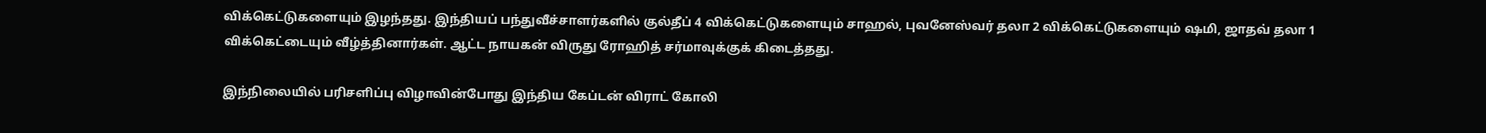விக்கெட்டுகளையும் இழந்தது. இந்தியப் பந்துவீச்சாளர்களில் குல்தீப் 4 விக்கெட்டுகளையும் சாஹல், புவனேஸ்வர் தலா 2 விக்கெட்டுகளையும் ஷமி, ஜாதவ் தலா 1 விக்கெட்டையும் வீழ்த்தினார்கள். ஆட்ட நாயகன் விருது ரோஹித் சர்மாவுக்குக் கிடைத்தது.

இந்நிலையில் பரிசளிப்பு விழாவின்போது இந்திய கேப்டன் விராட் கோலி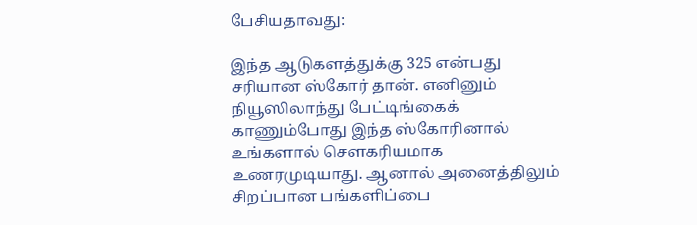பேசியதாவது:

இந்த ஆடுகளத்துக்கு 325 என்பது சரியான ஸ்கோர் தான். எனினும் நியூஸிலாந்து பேட்டிங்கைக் காணும்போது இந்த ஸ்கோரினால் உங்களால் செளகரியமாக உணரமுடியாது. ஆனால் அனைத்திலும் சிறப்பான பங்களிப்பை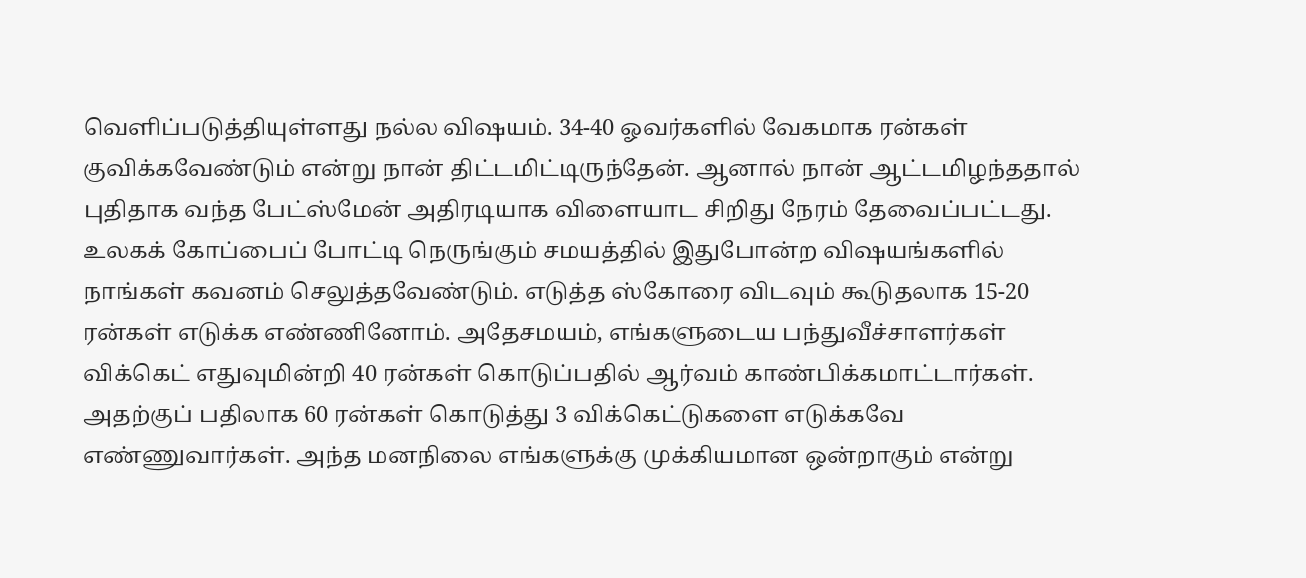வெளிப்படுத்தியுள்ளது நல்ல விஷயம். 34-40 ஓவர்களில் வேகமாக ரன்கள் குவிக்கவேண்டும் என்று நான் திட்டமிட்டிருந்தேன். ஆனால் நான் ஆட்டமிழந்ததால் புதிதாக வந்த பேட்ஸ்மேன் அதிரடியாக விளையாட சிறிது நேரம் தேவைப்பட்டது. உலகக் கோப்பைப் போட்டி நெருங்கும் சமயத்தில் இதுபோன்ற விஷயங்களில் நாங்கள் கவனம் செலுத்தவேண்டும். எடுத்த ஸ்கோரை விடவும் கூடுதலாக 15-20 ரன்கள் எடுக்க எண்ணினோம். அதேசமயம், எங்களுடைய பந்துவீச்சாளர்கள் விக்கெட் எதுவுமின்றி 40 ரன்கள் கொடுப்பதில் ஆர்வம் காண்பிக்கமாட்டார்கள். அதற்குப் பதிலாக 60 ரன்கள் கொடுத்து 3 விக்கெட்டுகளை எடுக்கவே எண்ணுவார்கள். அந்த மனநிலை எங்களுக்கு முக்கியமான ஒன்றாகும் என்று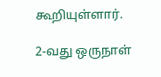கூறியுள்ளார்.

2-வது ஒருநாள்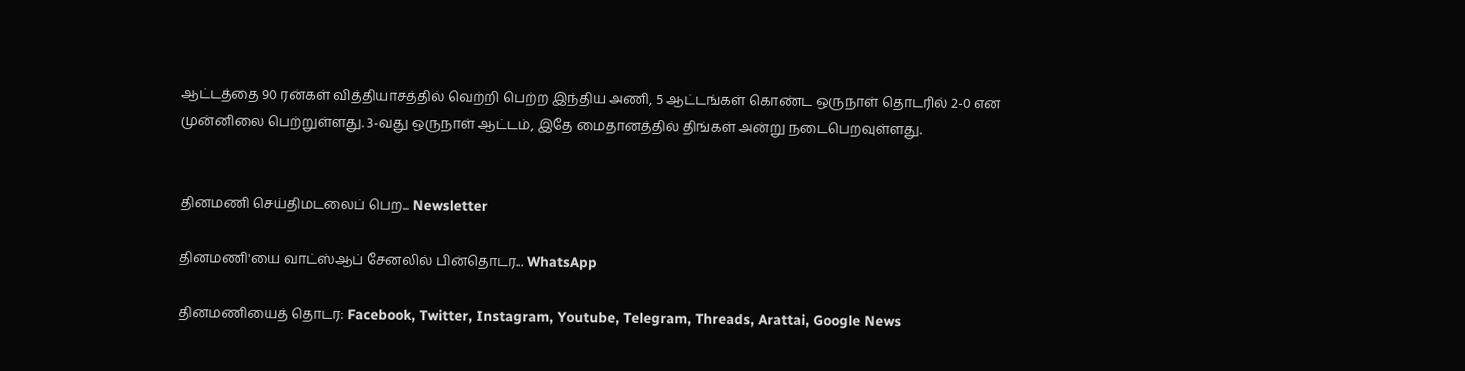ஆட்டத்தை 90 ரன்கள் வித்தியாசத்தில் வெற்றி பெற்ற இந்திய அணி, 5 ஆட்டங்கள் கொண்ட ஒருநாள் தொடரில் 2-0 என முன்னிலை பெற்றுள்ளது. 3-வது ஒருநாள் ஆட்டம், இதே மைதானத்தில் திங்கள் அன்று நடைபெறவுள்ளது.


தினமணி செய்திமடலைப் பெற... Newsletter

தினமணி'யை வாட்ஸ்ஆப் சேனலில் பின்தொடர... WhatsApp

தினமணியைத் தொடர: Facebook, Twitter, Instagram, Youtube, Telegram, Threads, Arattai, Google News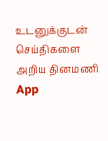உடனுக்குடன் செய்திகளை அறிய தினமணி App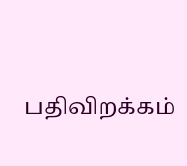பதிவிறக்கம்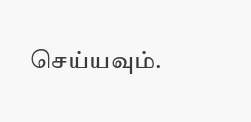செய்யவும்.